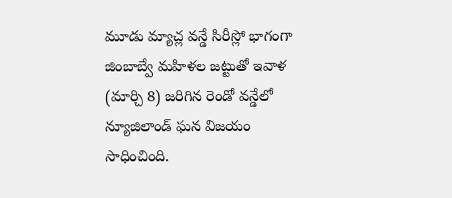మూడు మ్యాచ్ల వన్డే సిరీస్లో భాగంగా జింబాబ్వే మహిళల జట్టుతో ఇవాళ (మార్చి 8) జరిగిన రెండో వన్డేలో న్యూజిలాండ్ ఘన విజయం సాధించింది.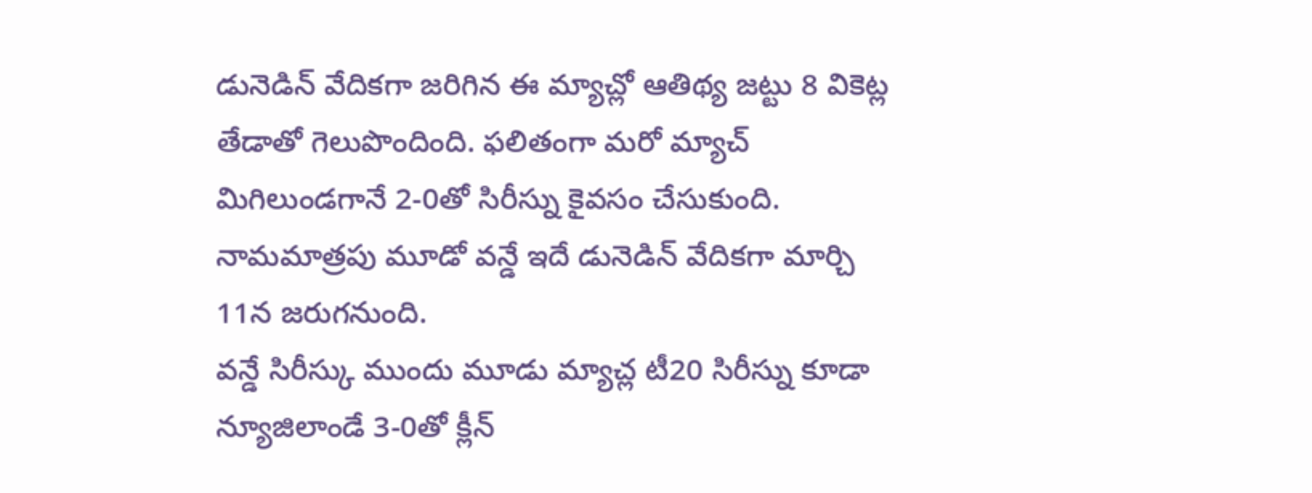డునెడిన్ వేదికగా జరిగిన ఈ మ్యాచ్లో ఆతిథ్య జట్టు 8 వికెట్ల తేడాతో గెలుపొందింది. ఫలితంగా మరో మ్యాచ్ మిగిలుండగానే 2-0తో సిరీస్ను కైవసం చేసుకుంది. నామమాత్రపు మూడో వన్డే ఇదే డునెడిన్ వేదికగా మార్చి 11న జరుగనుంది.
వన్డే సిరీస్కు ముందు మూడు మ్యాచ్ల టీ20 సిరీస్ను కూడా న్యూజిలాండే 3-0తో క్లీన్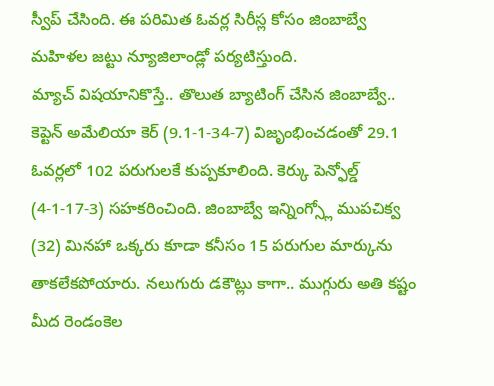స్వీప్ చేసింది. ఈ పరిమిత ఓవర్ల సిరీస్ల కోసం జింబాబ్వే మహిళల జట్టు న్యూజిలాండ్లో పర్యటిస్తుంది.
మ్యాచ్ విషయానికొస్తే.. తొలుత బ్యాటింగ్ చేసిన జింబాబ్వే.. కెప్టెన్ అమేలియా కెర్ (9.1-1-34-7) విజృంభించడంతో 29.1 ఓవర్లలో 102 పరుగులకే కుప్పకూలింది. కెర్కు పెన్ఫోల్డ్ (4-1-17-3) సహకరించింది. జింబాబ్వే ఇన్నింగ్స్లో ముపచిక్వ (32) మినహా ఒక్కరు కూడా కనీసం 15 పరుగుల మార్కును తాకలేకపోయారు. నలుగురు డకౌట్లు కాగా.. ముగ్గురు అతి కష్టం మీద రెండంకెల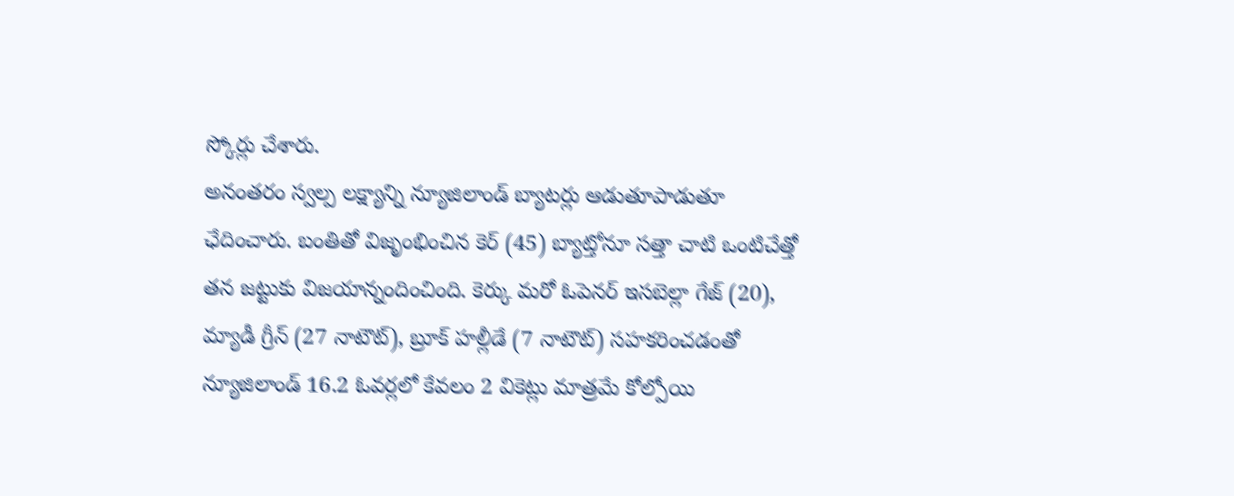స్కోర్లు చేశారు.
అనంతరం స్వల్ప లక్ష్యాన్ని న్యూజిలాండ్ బ్యాటర్లు ఆడుతూపాడుతూ ఛేదించారు. బంతితో విజృంభించిన కెర్ (45) బ్యాట్తోనూ సత్తా చాటి ఒంటిచేత్తో తన జట్టుకు విజయాన్నందించింది. కెర్కు మరో ఓపెనర్ ఇసబెల్లా గేజ్ (20), మ్యాడీ గ్రీన్ (27 నాటౌట్), బ్రూక్ హల్లీడే (7 నాటౌట్) సహకరించడంతో న్యూజిలాండ్ 16.2 ఓవర్లలో కేవలం 2 వికెట్లు మాత్రమే కోల్పోయి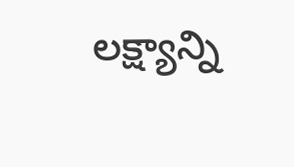లక్ష్యాన్ని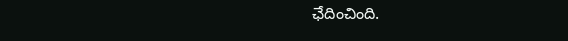ఛేదించింది.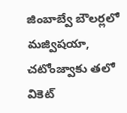జింబాబ్వే బౌలర్లలో మజ్విషయా, చటోంజ్వాకు తలో వికెట్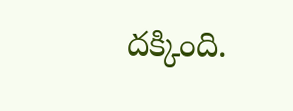దక్కింది.